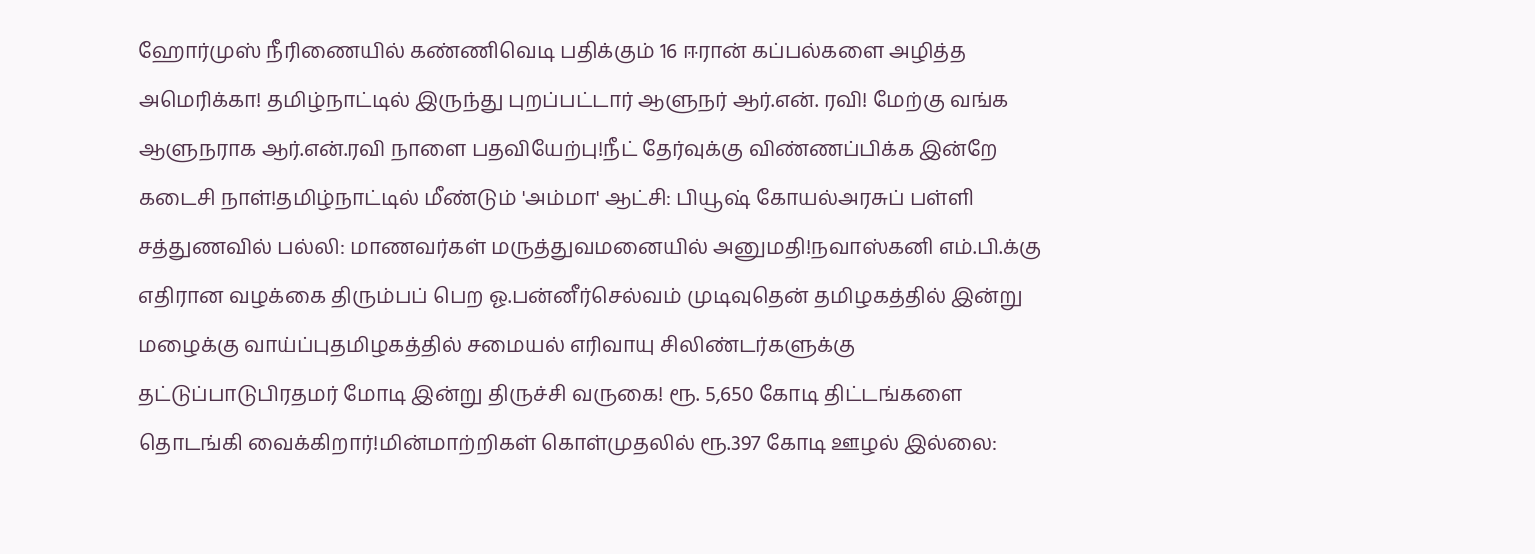ஹோர்முஸ் நீரிணையில் கண்ணிவெடி பதிக்கும் 16 ஈரான் கப்பல்களை அழித்த அமெரிக்கா! தமிழ்நாட்டில் இருந்து புறப்பட்டார் ஆளுநர் ஆர்.என். ரவி! மேற்கு வங்க ஆளுநராக ஆர்.என்.ரவி நாளை பதவியேற்பு!நீட் தேர்வுக்கு விண்ணப்பிக்க இன்றே கடைசி நாள்!தமிழ்நாட்டில் மீண்டும் 'அம்மா' ஆட்சி: பியூஷ் கோயல்அரசுப் பள்ளி சத்துணவில் பல்லி: மாணவர்கள் மருத்துவமனையில் அனுமதி!நவாஸ்கனி எம்.பி.க்கு எதிரான வழக்கை திரும்பப் பெற ஓ.பன்னீர்செல்வம் முடிவுதென் தமிழகத்தில் இன்று மழைக்கு வாய்ப்புதமிழகத்தில் சமையல் எரிவாயு சிலிண்டர்களுக்கு தட்டுப்பாடுபிரதமர் மோடி இன்று திருச்சி வருகை! ரூ. 5,650 கோடி திட்டங்களை தொடங்கி வைக்கிறார்!மின்மாற்றிகள் கொள்முதலில் ரூ.397 கோடி ஊழல் இல்லை: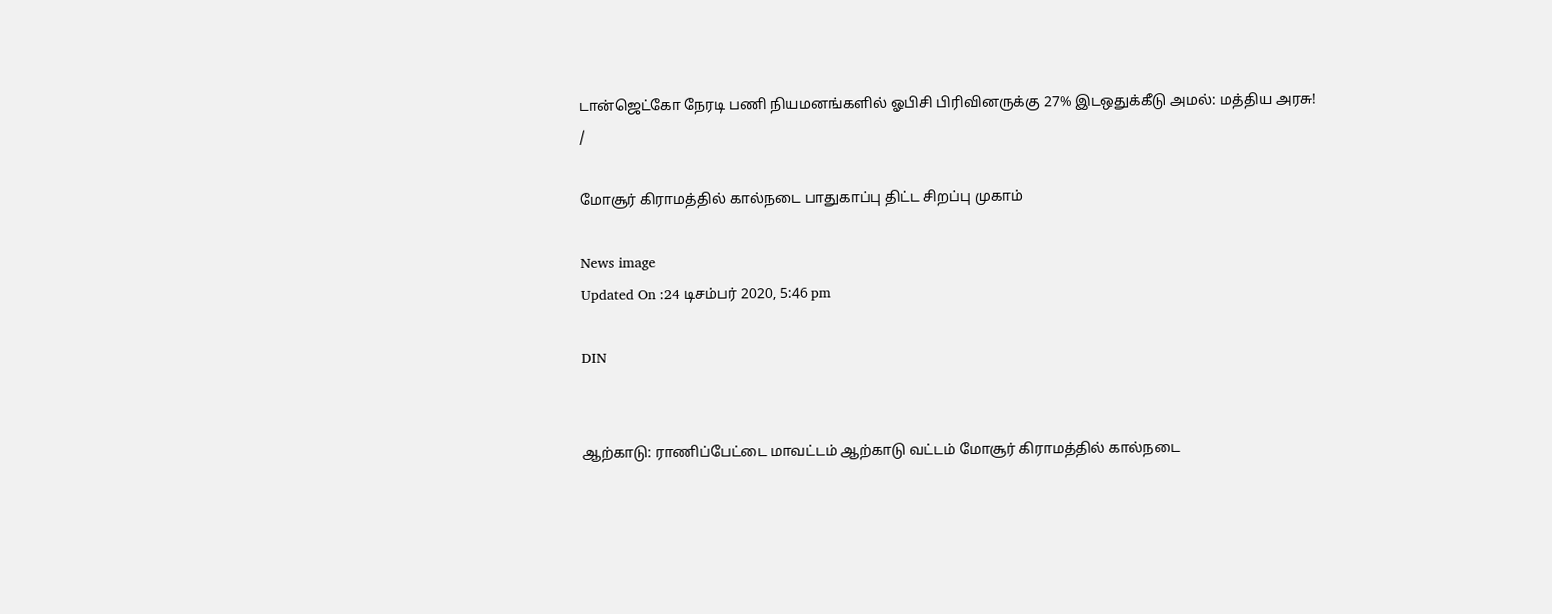டான்ஜெட்கோ நேரடி பணி நியமனங்களில் ஓபிசி பிரிவினருக்கு 27% இடஒதுக்கீடு அமல்: மத்திய அரசு!
/

மோசூர் கிராமத்தில் கால்நடை பாதுகாப்பு திட்ட சிறப்பு முகாம்

News image
Updated On :24 டிசம்பர் 2020, 5:46 pm

DIN


ஆற்காடு: ராணிப்பேட்டை மாவட்டம் ஆற்காடு வட்டம் மோசூர் கிராமத்தில் கால்நடை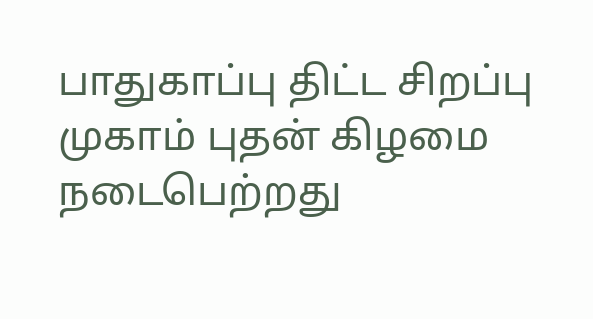பாதுகாப்பு திட்ட சிறப்பு முகாம் புதன் கிழமை நடைபெற்றது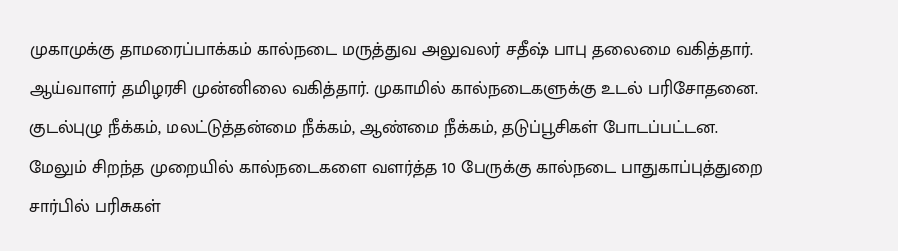முகாமுக்கு தாமரைப்பாக்கம் கால்நடை மருத்துவ அலுவலர் சதீஷ் பாபு தலைமை வகித்தார். ஆய்வாளர் தமிழரசி முன்னிலை வகித்தார். முகாமில் கால்நடைகளுக்கு உடல் பரிசோதனை. குடல்புழு நீக்கம், மலட்டுத்தன்மை நீக்கம், ஆண்மை நீக்கம், தடுப்பூசிகள் போடப்பட்டன. மேலும் சிறந்த முறையில் கால்நடைகளை வளர்த்த 10 பேருக்கு கால்நடை பாதுகாப்புத்துறை சார்பில் பரிசுகள்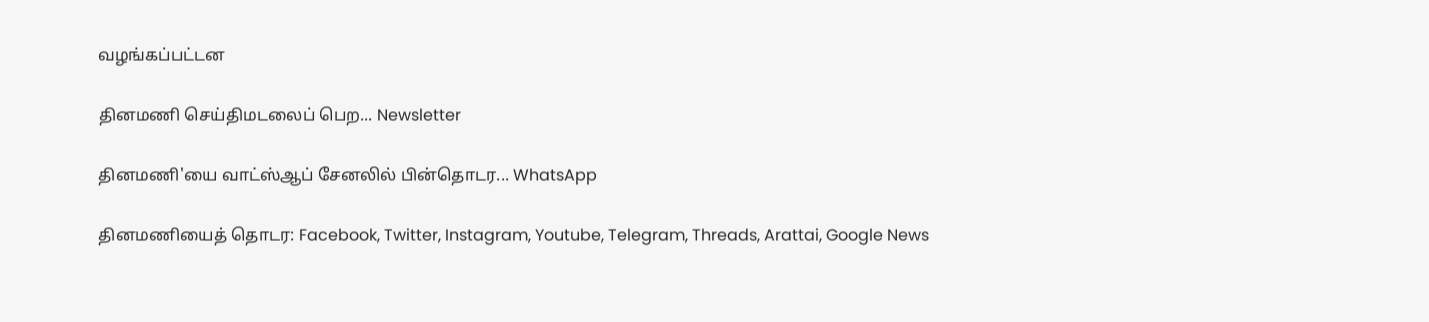வழங்கப்பட்டன

தினமணி செய்திமடலைப் பெற... Newsletter

தினமணி'யை வாட்ஸ்ஆப் சேனலில் பின்தொடர... WhatsApp

தினமணியைத் தொடர: Facebook, Twitter, Instagram, Youtube, Telegram, Threads, Arattai, Google News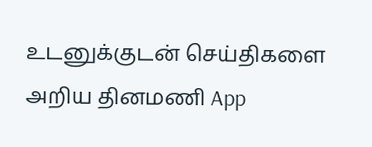உடனுக்குடன் செய்திகளை அறிய தினமணி App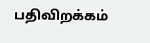பதிவிறக்கம்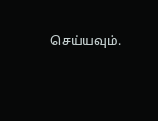செய்யவும்.